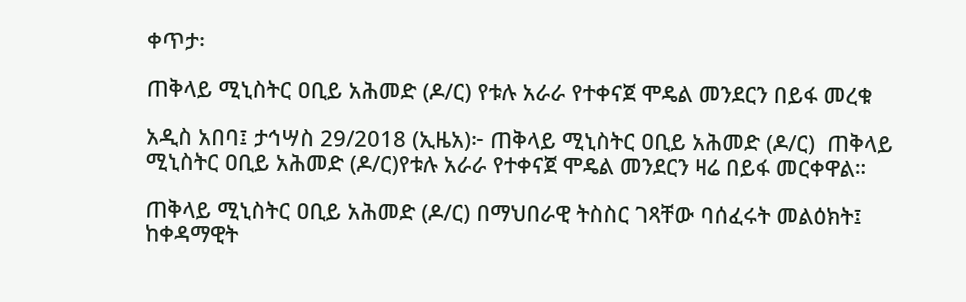ቀጥታ፡

ጠቅላይ ሚኒስትር ዐቢይ አሕመድ (ዶ/ር) የቱሉ አራራ የተቀናጀ ሞዴል መንደርን በይፋ መረቁ

አዲስ አበባ፤ ታኅሣስ 29/2018 (ኢዜአ)፦ ጠቅላይ ሚኒስትር ዐቢይ አሕመድ (ዶ/ር)  ጠቅላይ ሚኒስትር ዐቢይ አሕመድ (ዶ/ር)የቱሉ አራራ የተቀናጀ ሞዴል መንደርን ዛሬ በይፋ መርቀዋል።

ጠቅላይ ሚኒስትር ዐቢይ አሕመድ (ዶ/ር) በማህበራዊ ትስስር ገጻቸው ባሰፈሩት መልዕክት፤  ከቀዳማዊት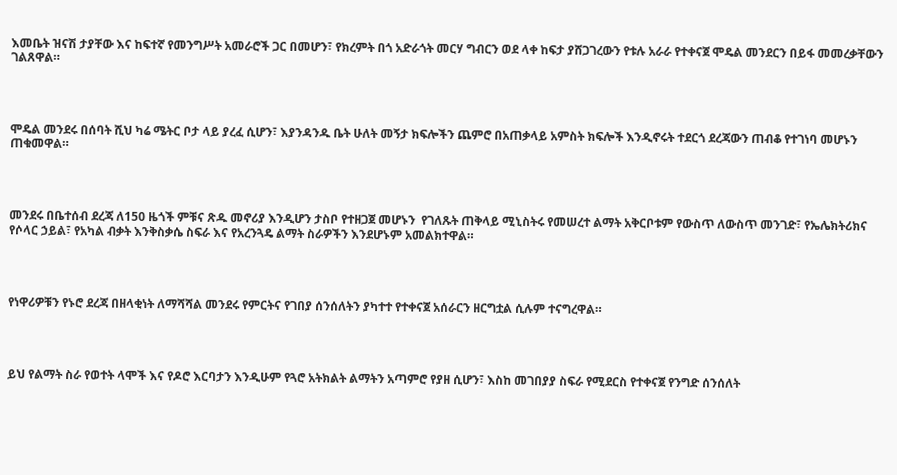እመቤት ዝናሽ ታያቸው እና ከፍተኛ የመንግሥት አመራሮች ጋር በመሆን፣ የክረምት በጎ አድራጎት መርሃ ግብርን ወደ ላቀ ከፍታ ያሸጋገረውን የቱሉ አራራ የተቀናጀ ሞዴል መንደርን በይፋ መመረቃቸውን ገልጸዋል።




ሞዴል መንደሩ በሰባት ሺህ ካሬ ሜትር ቦታ ላይ ያረፈ ሲሆን፣ እያንዳንዱ ቤት ሁለት መኝታ ክፍሎችን ጨምሮ በአጠቃላይ አምስት ክፍሎች እንዲኖሩት ተደርጎ ደረጃውን ጠብቆ የተገነባ መሆኑን ጠቁመዋል።




መንደሩ በቤተሰብ ደረጃ ለ150 ዜጎች ምቹና ጽዱ መኖሪያ እንዲሆን ታስቦ የተዘጋጀ መሆኑን  የገለጹት ጠቅላይ ሚኒስትሩ የመሠረተ ልማት አቅርቦቱም የውስጥ ለውስጥ መንገድ፣ የኤሌክትሪክና የሶላር ኃይል፣ የአካል ብቃት እንቅስቃሴ ስፍራ እና የአረንጓዴ ልማት ስራዎችን እንደሆኑም አመልክተዋል።




የነዋሪዎቹን የኑሮ ደረጃ በዘላቂነት ለማሻሻል መንደሩ የምርትና የገበያ ሰንሰለትን ያካተተ የተቀናጀ አሰራርን ዘርግቷል ሲሉም ተናግረዋል።




ይህ የልማት ስራ የወተት ላሞች እና የዶሮ እርባታን እንዲሁም የጓሮ አትክልት ልማትን አጣምሮ የያዘ ሲሆን፣ እስከ መገበያያ ስፍራ የሚደርስ የተቀናጀ የንግድ ሰንሰለት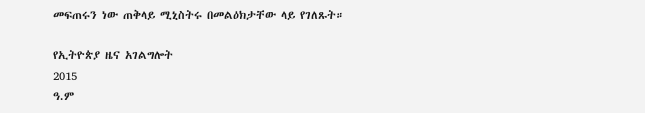መፍጠሩን ነው ጠቅላይ ሚኒስትሩ በመልዕክታቸው ላይ የገለጹት።

የኢትዮጵያ ዜና አገልግሎት
2015
ዓ.ም